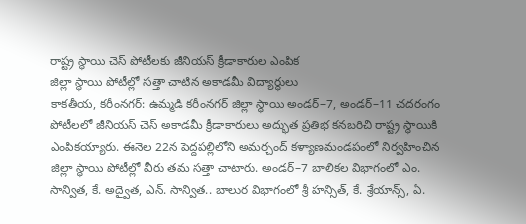రాష్ట్ర స్థాయి చెస్ పోటీలకు జీనియస్ క్రీడాకారుల ఎంపిక
జిల్లా స్థాయి పోటీల్లో సత్తా చాటిన అకాడమీ విద్యార్థులు
కాకతీయ, కరీంనగర్: ఉమ్మడి కరీంనగర్ జిల్లా స్థాయి అండర్–7, అండర్–11 చదరంగం పోటీలలో జీనియస్ చెస్ అకాడమీ క్రీడాకారులు అద్భుత ప్రతిభ కనబరిచి రాష్ట్ర స్థాయికి ఎంపికయ్యారు. ఈనెల 22న పెద్దపల్లిలోని అమర్చంద్ కళ్యాణమండపంలో నిర్వహించిన జిల్లా స్థాయి పోటీల్లో వీరు తమ సత్తా చాటారు. అండర్–7 బాలికల విభాగంలో ఎం. సాన్విత, కే. అద్వైత, ఎన్. సాన్విత.. బాలుర విభాగంలో శ్రీ హన్సిత్, కే. శ్రేయాన్స్, ఏ.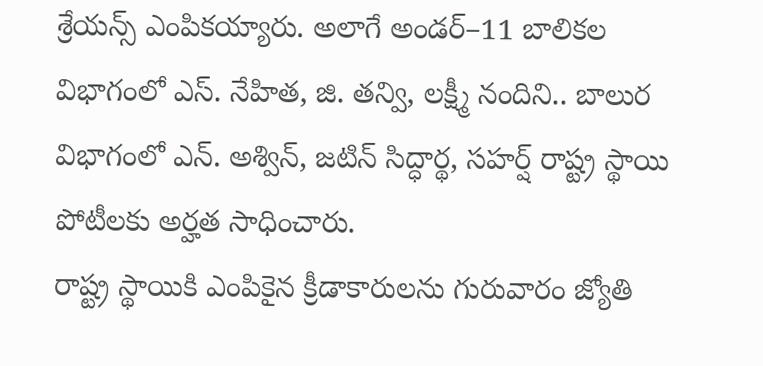శ్రేయన్స్ ఎంపికయ్యారు. అలాగే అండర్–11 బాలికల విభాగంలో ఎస్. నేహిత, జి. తన్వి, లక్ష్మీ నందిని.. బాలుర విభాగంలో ఎన్. అశ్విన్, జటిన్ సిద్ధార్థ, సహర్ష్ రాష్ట్ర స్థాయి పోటీలకు అర్హత సాధించారు.
రాష్ట్ర స్థాయికి ఎంపికైన క్రీడాకారులను గురువారం జ్యోతి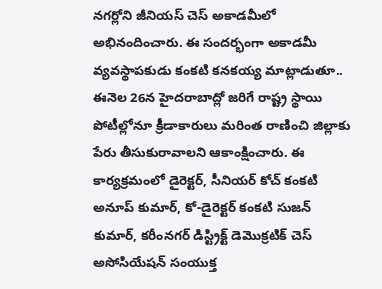నగర్లోని జీనియస్ చెస్ అకాడమీలో అభినందించారు. ఈ సందర్భంగా అకాడమీ వ్యవస్థాపకుడు కంకటి కనకయ్య మాట్లాడుతూ.. ఈనెల 26న హైదరాబాద్లో జరిగే రాష్ట్ర స్థాయి పోటీల్లోనూ క్రీడాకారులు మరింత రాణించి జిల్లాకు పేరు తీసుకురావాలని ఆకాంక్షించారు. ఈ కార్యక్రమంలో డైరెక్టర్, సీనియర్ కోచ్ కంకటి అనూప్ కుమార్, కో-డైరెక్టర్ కంకటి సుజన్ కుమార్, కరీంనగర్ డిస్ట్రిక్ట్ డెమొక్రటిక్ చెస్ అసోసియేషన్ సంయుక్త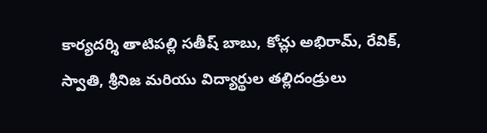కార్యదర్శి తాటిపల్లి సతీష్ బాబు, కోచ్లు అభిరామ్, రేవిక్, స్వాతి, శ్రీనిజ మరియు విద్యార్థుల తల్లిదండ్రులు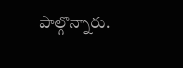పాల్గొన్నారు.